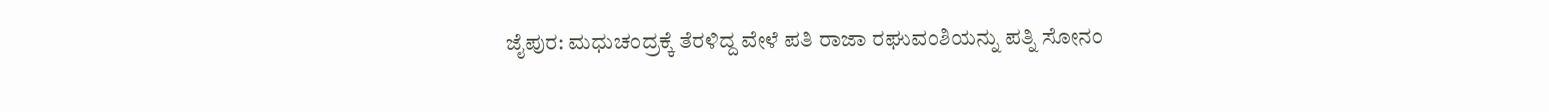ಜೈಪುರ: ಮಧುಚಂದ್ರಕ್ಕೆ ತೆರಳಿದ್ದ ವೇಳೆ ಪತಿ ರಾಜಾ ರಘುವಂಶಿಯನ್ನು ಪತ್ನಿ ಸೋನಂ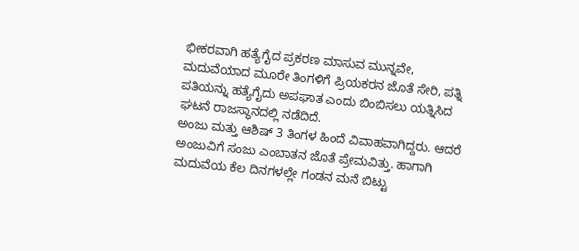ಭೀಕರವಾಗಿ ಹತ್ಯೆಗೈದ ಪ್ರಕರಣ ಮಾಸುವ ಮುನ್ನವೇ, ಮದುವೆಯಾದ ಮೂರೇ ತಿಂಗಳಿಗೆ ಪ್ರಿಯಕರನ ಜೊತೆ ಸೇರಿ, ಪತ್ನಿ ಪತಿಯನ್ನು ಹತ್ಯೆಗೈದು ಅಪಘಾತ ಎಂದು ಬಿಂಬಿಸಲು ಯತ್ನಿಸಿದ ಘಟನೆ ರಾಜಸ್ಥಾನದಲ್ಲಿ ನಡೆದಿದೆ.
ಅಂಜು ಮತ್ತು ಆಶಿಷ್ 3 ತಿಂಗಳ ಹಿಂದೆ ವಿವಾಹವಾಗಿದ್ದರು. ಆದರೆ ಅಂಜುವಿಗೆ ಸಂಜು ಎಂಬಾತನ ಜೊತೆ ಪ್ರೇಮವಿತ್ತು. ಹಾಗಾಗಿ ಮದುವೆಯ ಕೆಲ ದಿನಗಳಲ್ಲೇ ಗಂಡನ ಮನೆ ಬಿಟ್ಟು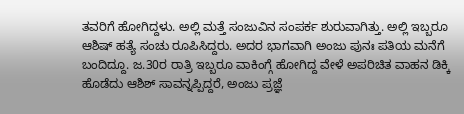ತವರಿಗೆ ಹೋಗಿದ್ದಳು. ಅಲ್ಲಿ ಮತ್ತೆ ಸಂಜುವಿನ ಸಂಪರ್ಕ ಶುರುವಾಗಿತ್ತು. ಅಲ್ಲಿ ಇಬ್ಬರೂ ಆಶಿಷ್ ಹತ್ಯೆ ಸಂಚು ರೂಪಿಸಿದ್ದರು. ಅದರ ಭಾಗವಾಗಿ ಅಂಜು ಪುನಃ ಪತಿಯ ಮನೆಗೆ ಬಂದಿದ್ದೂ. ಜ.30ರ ರಾತ್ರಿ ಇಬ್ಬರೂ ವಾಕಿಂಗ್ಗೆ ಹೋಗಿದ್ದ ವೇಳೆ ಅಪರಿಚಿತ ವಾಹನ ಡಿಕ್ಕಿ ಹೊಡೆದು ಆಶಿಶ್ ಸಾವನ್ನಪ್ಪಿದ್ದರೆ, ಅಂಜು ಪ್ರಜ್ಞೆ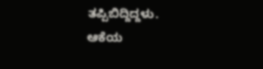ತಪ್ಪಿಬಿದ್ದಿದ್ದಳು.
ಆಕೆಯ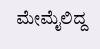ಮೇಮೈಲಿದ್ದ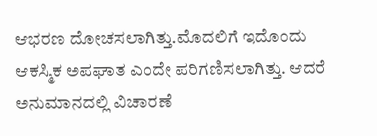ಆಭರಣ ದೋಚಸಲಾಗಿತ್ತು.ಮೊದಲಿಗೆ ಇದೊಂದು ಆಕಸ್ಮಿಕ ಅಪಘಾತ ಎಂದೇ ಪರಿಗಣಿಸಲಾಗಿತ್ತು. ಆದರೆ ಅನುಮಾನದಲ್ಲಿ ವಿಚಾರಣೆ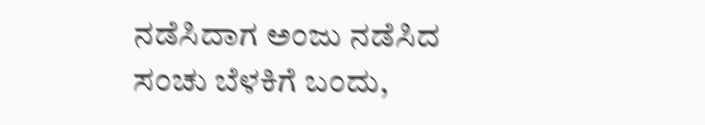ನಡೆಸಿದಾಗ ಅಂಜು ನಡೆಸಿದ ಸಂಚು ಬೆಳಕಿಗೆ ಬಂದು,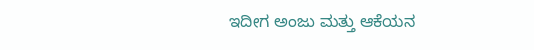ಇದೀಗ ಅಂಜು ಮತ್ತು ಆಕೆಯನ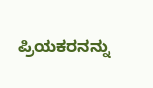ಪ್ರಿಯಕರನನ್ನು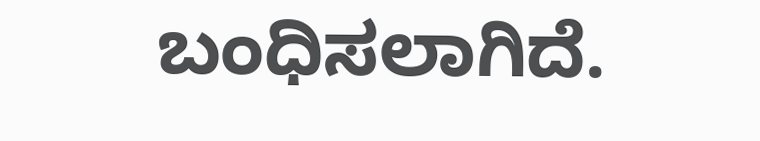ಬಂಧಿಸಲಾಗಿದೆ.